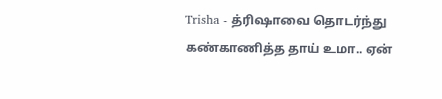Trisha - த்ரிஷாவை தொடர்ந்து கண்காணித்த தாய் உமா.. ஏன்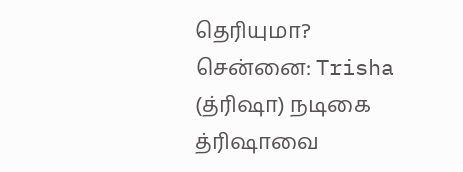தெரியுமா?
சென்னை: Trisha (த்ரிஷா) நடிகை த்ரிஷாவை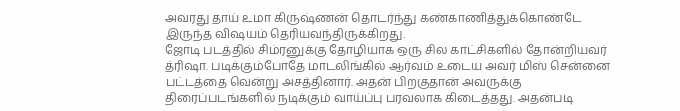அவரது தாய் உமா கிருஷ்ணன் தொடர்ந்து கண்காணித்துக்கொண்டே இருந்த விஷயம் தெரியவந்திருக்கிறது.
ஜோடி படத்தில் சிம்ரனுக்கு தோழியாக ஒரு சில காட்சிகளில் தோன்றியவர் த்ரிஷா. படிக்கும்போதே மாடலிங்கில் ஆர்வம் உடைய அவர் மிஸ் சென்னை பட்டத்தை வென்று அசத்தினார். அதன் பிறகுதான் அவருக்கு திரைப்படங்களில் நடிக்கும் வாய்ப்பு பரவலாக கிடைத்தது. அதன்படி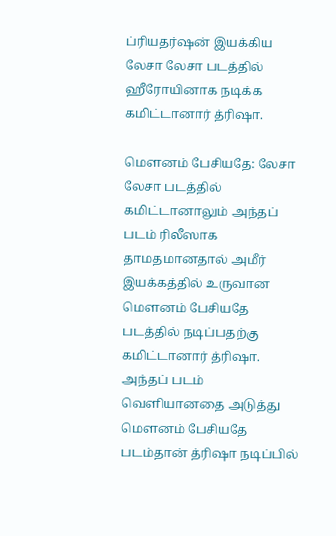ப்ரியதர்ஷன் இயக்கிய லேசா லேசா படத்தில் ஹீரோயினாக நடிக்க கமிட்டானார் த்ரிஷா.

மௌனம் பேசியதே: லேசா லேசா படத்தில் கமிட்டானாலும் அந்தப் படம் ரிலீஸாக தாமதமானதால் அமீர் இயக்கத்தில் உருவான மௌனம் பேசியதே படத்தில் நடிப்பதற்கு கமிட்டானார் த்ரிஷா. அந்தப் படம் வெளியானதை அடுத்து மௌனம் பேசியதே படம்தான் த்ரிஷா நடிப்பில்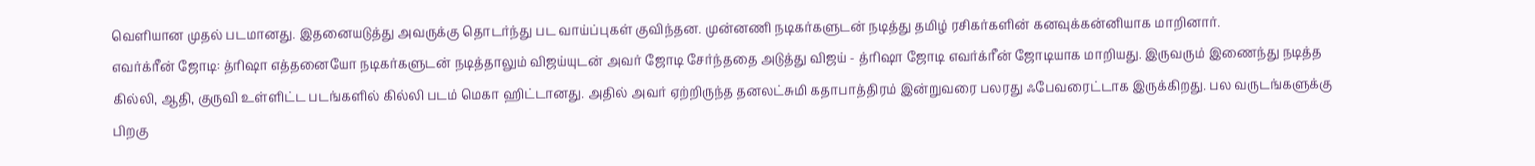வெளியான முதல் படமானது. இதனையடுத்து அவருக்கு தொடர்ந்து பட வாய்ப்புகள் குவிந்தன. முன்னணி நடிகர்களுடன் நடித்து தமிழ் ரசிகர்களின் கனவுக்கன்னியாக மாறினார்.
எவர்க்ரீன் ஜோடி: த்ரிஷா எத்தனையோ நடிகர்களுடன் நடித்தாலும் விஜய்யுடன் அவர் ஜோடி சேர்ந்ததை அடுத்து விஜய் - த்ரிஷா ஜோடி எவர்க்ரீன் ஜோடியாக மாறியது. இருவரும் இணைந்து நடித்த கில்லி, ஆதி, குருவி உள்ளிட்ட படங்களில் கில்லி படம் மெகா ஹிட்டானது. அதில் அவர் ஏற்றிருந்த தனலட்சுமி கதாபாத்திரம் இன்றுவரை பலரது ஃபேவரைட்டாக இருக்கிறது. பல வருடங்களுக்கு பிறகு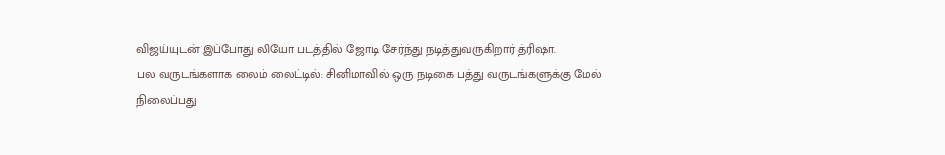விஜய்யுடன் இப்போது லியோ படத்தில் ஜோடி சேர்ந்து நடித்துவருகிறார் த்ரிஷா.
பல வருடங்களாக லைம் லைட்டில்: சினிமாவில் ஒரு நடிகை பத்து வருடங்களுக்கு மேல் நிலைப்பது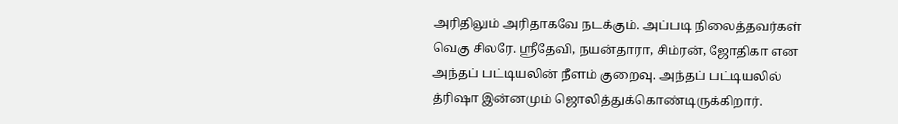அரிதிலும் அரிதாகவே நடக்கும். அப்படி நிலைத்தவர்கள் வெகு சிலரே. ஸ்ரீதேவி, நயன்தாரா, சிம்ரன், ஜோதிகா என அந்தப் பட்டியலின் நீளம் குறைவு. அந்தப் பட்டியலில் த்ரிஷா இன்னமும் ஜொலித்துக்கொண்டிருக்கிறார்.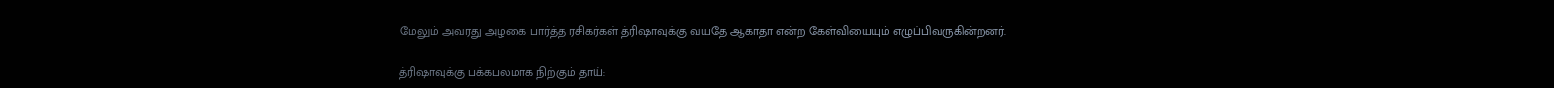மேலும் அவரது அழகை பார்த்த ரசிகர்கள் த்ரிஷாவுக்கு வயதே ஆகாதா என்ற கேள்வியையும் எழுப்பிவருகின்றனர்.

த்ரிஷாவுக்கு பக்கபலமாக நிற்கும் தாய்: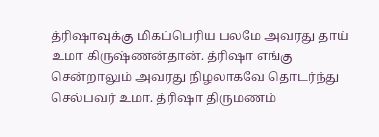த்ரிஷாவுக்கு மிகப்பெரிய பலமே அவரது தாய் உமா கிருஷ்ணன்தான். த்ரிஷா எங்கு சென்றாலும் அவரது நிழலாகவே தொடர்ந்து செல்பவர் உமா. த்ரிஷா திருமணம்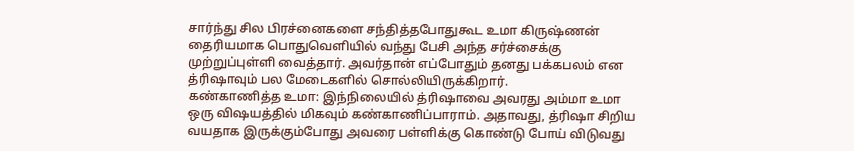சார்ந்து சில பிரச்னைகளை சந்தித்தபோதுகூட உமா கிருஷ்ணன் தைரியமாக பொதுவெளியில் வந்து பேசி அந்த சர்ச்சைக்கு முற்றுப்புள்ளி வைத்தார். அவர்தான் எப்போதும் தனது பக்கபலம் என த்ரிஷாவும் பல மேடைகளில் சொல்லியிருக்கிறார்.
கண்காணித்த உமா: இந்நிலையில் த்ரிஷாவை அவரது அம்மா உமா ஒரு விஷயத்தில் மிகவும் கண்காணிப்பாராம். அதாவது, த்ரிஷா சிறிய வயதாக இருக்கும்போது அவரை பள்ளிக்கு கொண்டு போய் விடுவது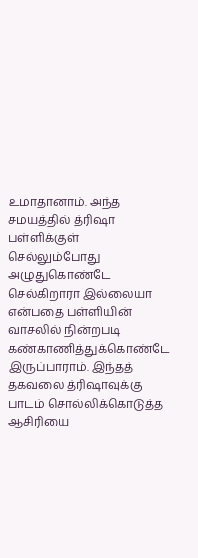உமாதானாம். அந்த சமயத்தில் த்ரிஷா பள்ளிக்குள் செல்லும்போது அழுதுகொண்டே செல்கிறாரா இல்லையா என்பதை பள்ளியின் வாசலில் நின்றபடி கண்காணித்துக்கொண்டே இருப்பாராம். இந்தத் தகவலை த்ரிஷாவுக்கு பாடம் சொல்லிக்கொடுத்த ஆசிரியை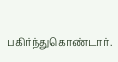பகிர்ந்துகொண்டார்.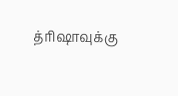த்ரிஷாவுக்கு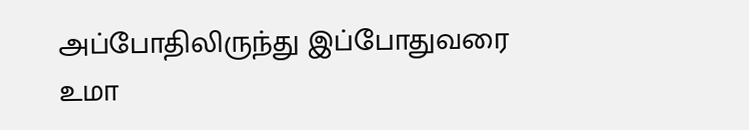அப்போதிலிருந்து இப்போதுவரை உமா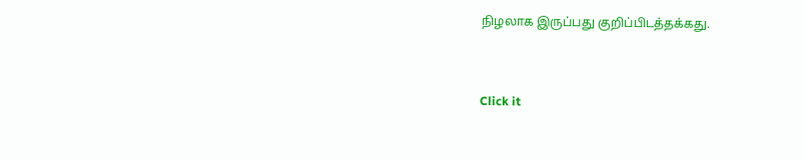நிழலாக இருப்பது குறிப்பிடத்தக்கது.


Click it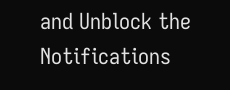and Unblock the Notifications